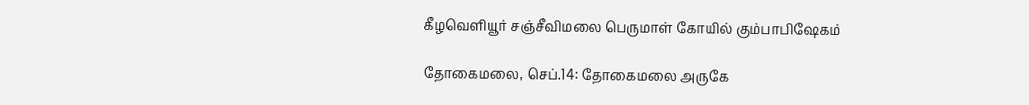கீழவெளியூர் சஞ்சீவிமலை பெருமாள் கோயில் கும்பாபிஷேகம்

தோகைமலை, செப்.14: தோகைமலை அருகே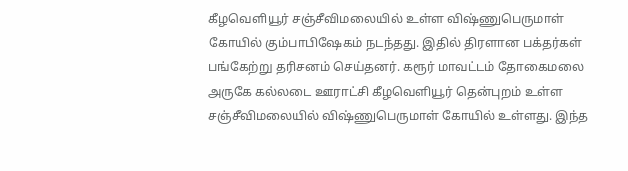கீழவெளியூர் சஞ்சீவிமலையில் உள்ள விஷ்ணுபெருமாள் கோயில் கும்பாபிஷேகம் நடந்தது. இதில் திரளான பக்தர்கள் பங்கேற்று தரிசனம் செய்தனர். கரூர் மாவட்டம் தோகைமலை அருகே கல்லடை ஊராட்சி கீழவெளியூர் தென்புறம் உள்ள சஞ்சீவிமலையில் விஷ்ணுபெருமாள் கோயில் உள்ளது. இந்த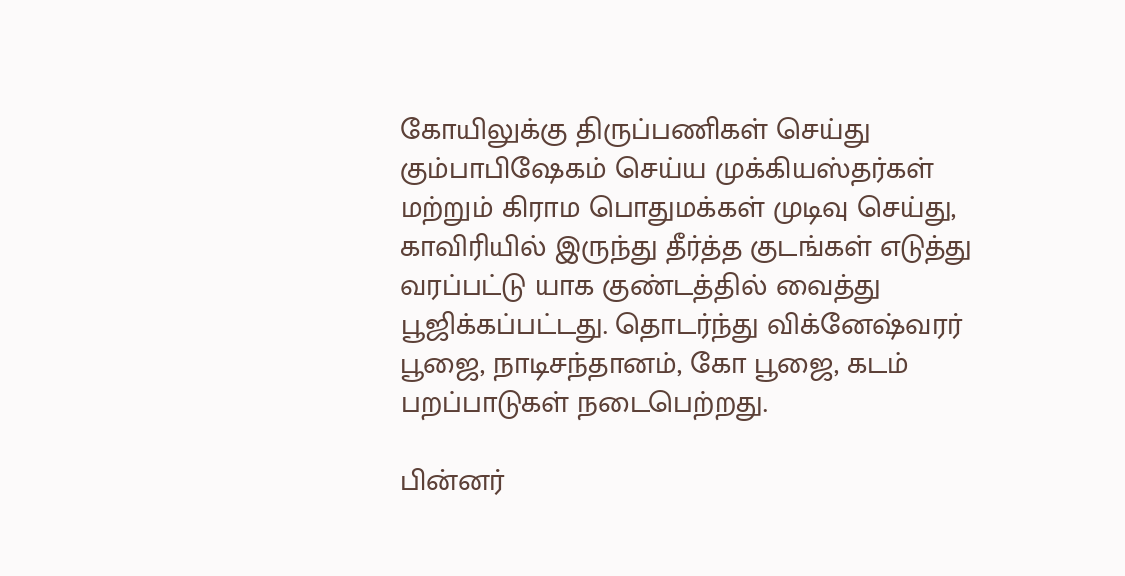கோயிலுக்கு திருப்பணிகள் செய்து கும்பாபிஷேகம் செய்ய முக்கியஸ்தர்கள் மற்றும் கிராம பொதுமக்கள் முடிவு செய்து, காவிரியில் இருந்து தீர்த்த குடங்கள் எடுத்து வரப்பட்டு யாக குண்டத்தில் வைத்து பூஜிக்கப்பட்டது. தொடர்ந்து விக்னேஷ்வரர் பூஜை, நாடிசந்தானம், கோ பூஜை, கடம் பறப்பாடுகள் நடைபெற்றது.

பின்னர்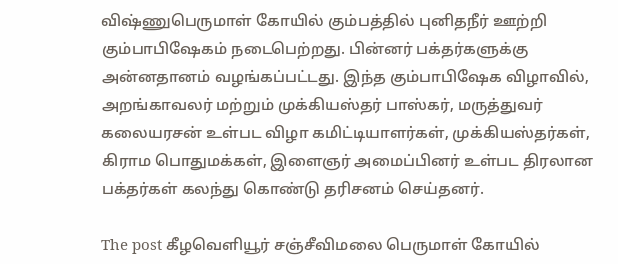விஷ்ணுபெருமாள் கோயில் கும்பத்தில் புனிதநீர் ஊற்றி கும்பாபிஷேகம் நடைபெற்றது. பின்னர் பக்தர்களுக்கு அன்னதானம் வழங்கப்பட்டது. இந்த கும்பாபிஷேக விழாவில், அறங்காவலர் மற்றும் முக்கியஸ்தர் பாஸ்கர், மருத்துவர் கலையரசன் உள்பட விழா கமிட்டியாளர்கள், முக்கியஸ்தர்கள், கிராம பொதுமக்கள், இளைஞர் அமைப்பினர் உள்பட திரலான பக்தர்கள் கலந்து கொண்டு தரிசனம் செய்தனர்.

The post கீழவெளியூர் சஞ்சீவிமலை பெருமாள் கோயில்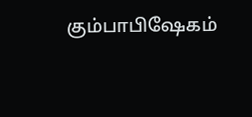கும்பாபிஷேகம்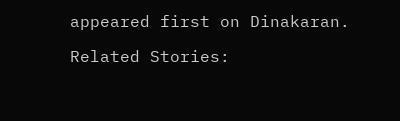appeared first on Dinakaran.

Related Stories: